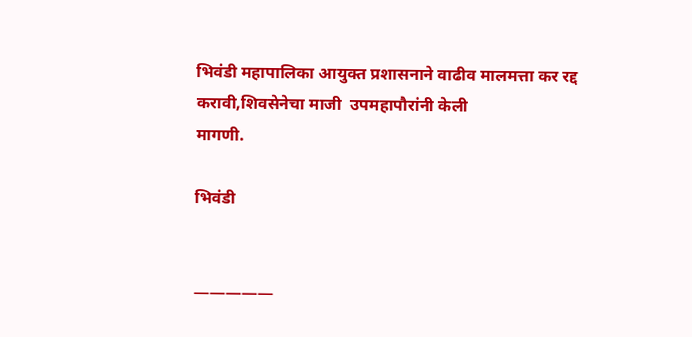भिवंडी महापालिका आयुक्त प्रशासनाने वाढीव मालमत्ता कर रद्द करावी,शिवसेनेचा माजी  उपमहापौरांनी केली
मागणी.

भिवंडी


—————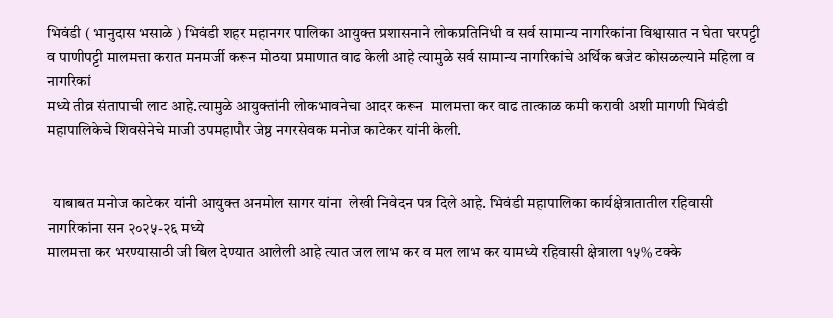भिवंडी ( भानुदास भसाळे ) भिवंडी शहर महानगर पालिका आयुक्त प्रशासनाने लोकप्रतिनिधी व सर्व सामान्य नागरिकांना विश्वासात न घेता घरपट्टी व पाणीपट्टी मालमत्ता करात मनमर्जी करून मोठया प्रमाणात वाढ केली आहे त्यामुळे सर्व सामान्य नागरिकांचे अर्थिक बजेट कोसळल्याने महिला व नागरिकां
मध्ये तीव्र संतापाची लाट आहे.त्यामुळे आयुक्तांनी लोकभावनेचा आदर करून  मालमत्ता कर वाढ तात्काळ कमी करावी अशी मागणी भिवंडी महापालिकेचे शिवसेनेचे माजी उपमहापौर जेष्ठ नगरसेवक मनोज काटेकर यांनी केली.


  याबाबत मनोज काटेकर यांनी आयुक्त अनमोल सागर यांना  लेखी निवेदन पत्र दिले आहे. भिवंडी महापालिका कार्यक्षेत्रातातील रहिवासी नागरिकांना सन २०२५-२६ मध्ये
मालमत्ता कर भरण्यासाठी जी बिल देण्यात आलेली आहे त्यात जल लाभ कर व मल लाभ कर यामध्ये रहिवासी क्षेत्राला १५% टक्के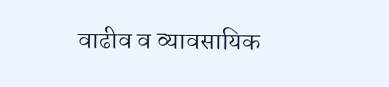वाढीव व व्यावसायिक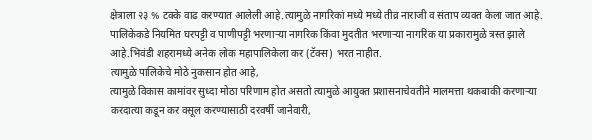क्षेत्राला २३ % टक्के वाढ करण्यात आलेली आहे.त्यामुळे नागरिकां मध्ये मध्ये तीव्र नाराजी व संताप व्यक्त केला जात आहे.
पालिकेकडे नियमित घरपट्टी व पाणीपट्टी भरणाऱ्या नागरिक किंवा मुदतीत भरणाऱ्या नागरिक या प्रकारामुळे त्रस्त झाले आहे.भिवंडी शहरामध्ये अनेक लोक महापालिकेला कर (टॅक्स) भरत नाहीत.
त्यामुळे पालिकेचे मोठे नुकसान होत आहे,
त्यामुळे विकास कामांवर सुध्दा मोठा परिणाम होत असतो त्यामुळे आयुक्त प्रशासनाचेवतीने मालमत्ता थकबाकी करणाऱ्या करदात्या कडून कर वसूल करण्यासाठी दरवर्षी जानेवारी,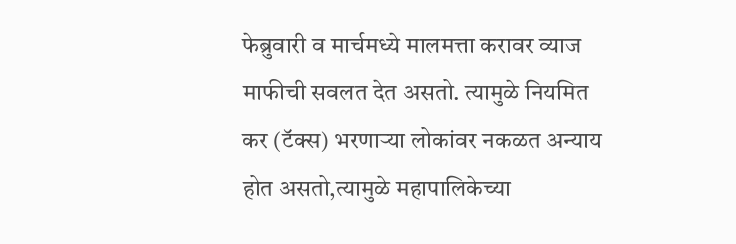फेब्रुवारी व मार्चमध्ये मालमत्ता करावर व्याज माफीची सवलत देत असतो. त्यामुळे नियमित कर (टॅक्स) भरणाऱ्या लोकांवर नकळत अन्याय होत असतो,त्यामुळे महापालिकेच्या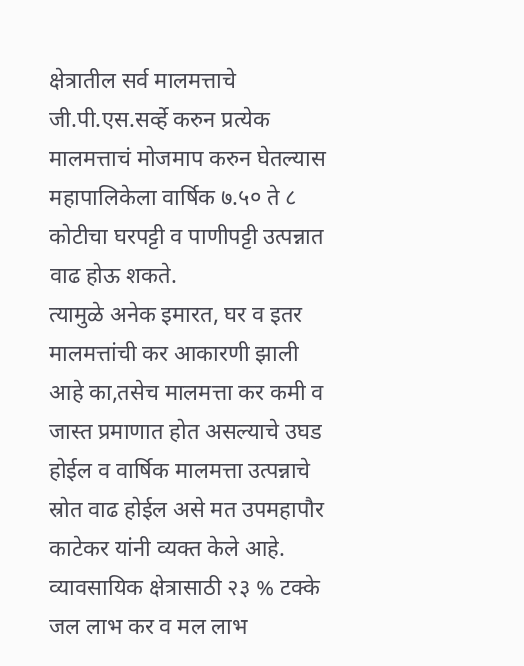क्षेत्रातील सर्व मालमत्ताचे जी.पी.एस.सर्व्हे करुन प्रत्येक मालमत्ताचं मोजमाप करुन घेतल्यास महापालिकेला वार्षिक ७.५० ते ८ कोटीचा घरपट्टी व पाणीपट्टी उत्पन्नात वाढ होऊ शकते.
त्यामुळे अनेक इमारत, घर व इतर मालमत्तांची कर आकारणी झाली आहे का,तसेच मालमत्ता कर कमी व जास्त प्रमाणात होत असल्याचे उघड होईल व वार्षिक मालमत्ता उत्पन्नाचे स्रोत वाढ होईल असे मत उपमहापौर काटेकर यांनी व्यक्त केले आहे. व्यावसायिक क्षेत्रासाठी २३ % टक्के जल लाभ कर व मल लाभ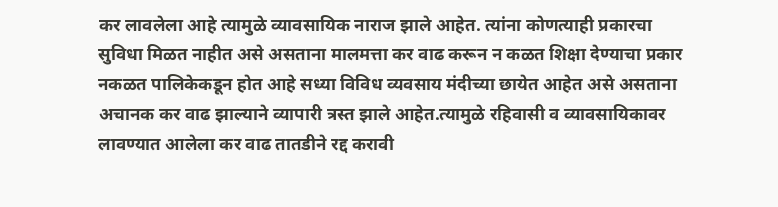कर लावलेला आहे त्यामुळे व्यावसायिक नाराज झाले आहेत. त्यांना कोणत्याही प्रकारचा सुविधा मिळत नाहीत असे असताना मालमत्ता कर वाढ करून न कळत शिक्षा देण्याचा प्रकार नकळत पालिकेकडून होत आहे सध्या विविध व्यवसाय मंदीच्या छायेत आहेत असे असताना अचानक कर वाढ झाल्याने व्यापारी त्रस्त झाले आहेत.त्यामुळे रहिवासी व व्यावसायिकावर लावण्यात आलेला कर वाढ तातडीने रद्द करावी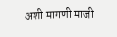अशी मागणी माजी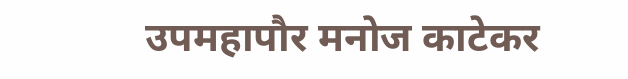उपमहापौर मनोज काटेकर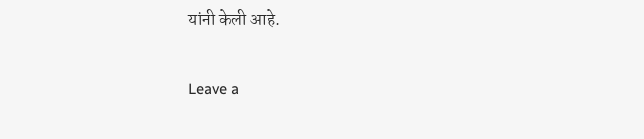यांनी केली आहे.

Leave a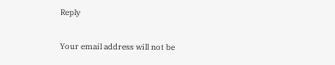Reply

Your email address will not be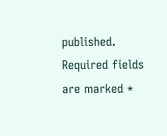published. Required fields are marked *